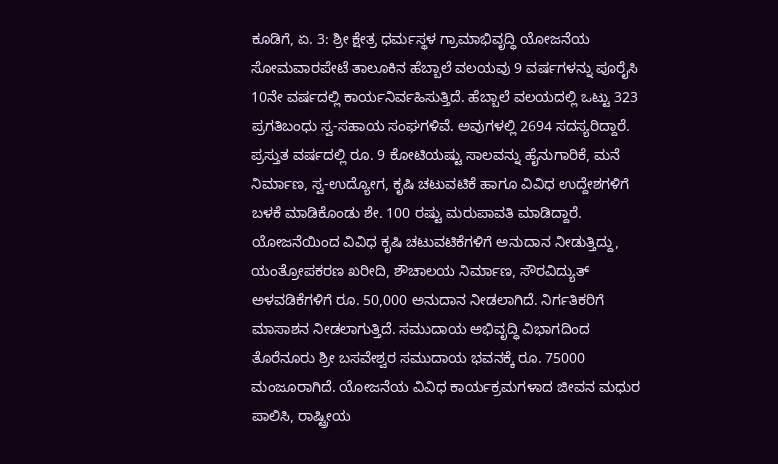ಕೂಡಿಗೆ, ಏ. 3: ಶ್ರೀ ಕ್ಷೇತ್ರ ಧರ್ಮಸ್ಥಳ ಗ್ರಾಮಾಭಿವೃದ್ಧಿ ಯೋಜನೆಯ ಸೋಮವಾರಪೇಟೆ ತಾಲೂಕಿನ ಹೆಬ್ಬಾಲೆ ವಲಯವು 9 ವರ್ಷಗಳನ್ನು ಪೂರೈಸಿ 10ನೇ ವರ್ಷದಲ್ಲಿ ಕಾರ್ಯನಿರ್ವಹಿಸುತ್ತಿದೆ. ಹೆಬ್ಬಾಲೆ ವಲಯದಲ್ಲಿ ಒಟ್ಟು 323 ಪ್ರಗತಿಬಂಧು ಸ್ವ-ಸಹಾಯ ಸಂಘಗಳಿವೆ. ಅವುಗಳಲ್ಲಿ 2694 ಸದಸ್ಯರಿದ್ದಾರೆ.
ಪ್ರಸ್ತುತ ವರ್ಷದಲ್ಲಿ ರೂ. 9 ಕೋಟಿಯಷ್ಟು ಸಾಲವನ್ನು ಹೈನುಗಾರಿಕೆ, ಮನೆ ನಿರ್ಮಾಣ, ಸ್ವ-ಉದ್ಯೋಗ, ಕೃಷಿ ಚಟುವಟಿಕೆ ಹಾಗೂ ವಿವಿಧ ಉದ್ದೇಶಗಳಿಗೆ ಬಳಕೆ ಮಾಡಿಕೊಂಡು ಶೇ. 100 ರಷ್ಟು ಮರುಪಾವತಿ ಮಾಡಿದ್ದಾರೆ. ಯೋಜನೆಯಿಂದ ವಿವಿಧ ಕೃಷಿ ಚಟುವಟಿಕೆಗಳಿಗೆ ಅನುದಾನ ನೀಡುತ್ತಿದ್ದು, ಯಂತ್ರೋಪಕರಣ ಖರೀದಿ, ಶೌಚಾಲಯ ನಿರ್ಮಾಣ, ಸೌರವಿದ್ಯುತ್ ಅಳವಡಿಕೆಗಳಿಗೆ ರೂ. 50,000 ಅನುದಾನ ನೀಡಲಾಗಿದೆ. ನಿರ್ಗತಿಕರಿಗೆ ಮಾಸಾಶನ ನೀಡಲಾಗುತ್ತಿದೆ. ಸಮುದಾಯ ಅಭಿವೃದ್ಧಿ ವಿಭಾಗದಿಂದ ತೊರೆನೂರು ಶ್ರೀ ಬಸವೇಶ್ವರ ಸಮುದಾಯ ಭವನಕ್ಕೆ ರೂ. 75000 ಮಂಜೂರಾಗಿದೆ. ಯೋಜನೆಯ ವಿವಿಧ ಕಾರ್ಯಕ್ರಮಗಳಾದ ಜೀವನ ಮಧುರ ಪಾಲಿಸಿ, ರಾಷ್ಟ್ರೀಯ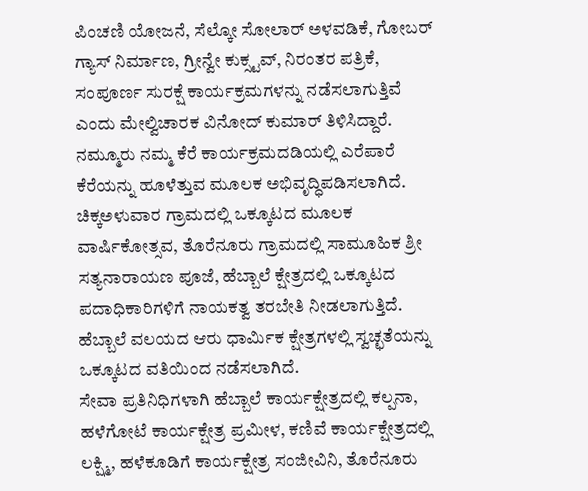ಪಿಂಚಣಿ ಯೋಜನೆ, ಸೆಲ್ಕೋ ಸೋಲಾರ್ ಅಳವಡಿಕೆ, ಗೋಬರ್ ಗ್ಯಾಸ್ ನಿರ್ಮಾಣ, ಗ್ರೀನ್ವೇ ಕುಕ್ಸ್ಟವ್, ನಿರಂತರ ಪತ್ರಿಕೆ, ಸಂಪೂರ್ಣ ಸುರಕ್ಷೆ ಕಾರ್ಯಕ್ರಮಗಳನ್ನು ನಡೆಸಲಾಗುತ್ತಿವೆ ಎಂದು ಮೇಲ್ವಿಚಾರಕ ವಿನೋದ್ ಕುಮಾರ್ ತಿಳಿಸಿದ್ದಾರೆ.
ನಮ್ಮೂರು ನಮ್ಮ ಕೆರೆ ಕಾರ್ಯಕ್ರಮದಡಿಯಲ್ಲಿ ಎರೆಪಾರೆ ಕೆರೆಯನ್ನು ಹೂಳೆತ್ತುವ ಮೂಲಕ ಅಭಿವೃದ್ಧಿಪಡಿಸಲಾಗಿದೆ. ಚಿಕ್ಕಅಳುವಾರ ಗ್ರಾಮದಲ್ಲಿ ಒಕ್ಕೂಟದ ಮೂಲಕ ವಾರ್ಷಿಕೋತ್ಸವ, ತೊರೆನೂರು ಗ್ರಾಮದಲ್ಲಿ ಸಾಮೂಹಿಕ ಶ್ರೀ ಸತ್ಯನಾರಾಯಣ ಪೂಜೆ, ಹೆಬ್ಬಾಲೆ ಕ್ಷೇತ್ರದಲ್ಲಿ ಒಕ್ಕೂಟದ ಪದಾಧಿಕಾರಿಗಳಿಗೆ ನಾಯಕತ್ವ ತರಬೇತಿ ನೀಡಲಾಗುತ್ತಿದೆ. ಹೆಬ್ಬಾಲೆ ವಲಯದ ಆರು ಧಾರ್ಮಿಕ ಕ್ಷೇತ್ರಗಳಲ್ಲಿ ಸ್ವಚ್ಛತೆಯನ್ನು ಒಕ್ಕೂಟದ ವತಿಯಿಂದ ನಡೆಸಲಾಗಿದೆ.
ಸೇವಾ ಪ್ರತಿನಿಧಿಗಳಾಗಿ ಹೆಬ್ಬಾಲೆ ಕಾರ್ಯಕ್ಷೇತ್ರದಲ್ಲಿ ಕಲ್ಪನಾ, ಹಳೆಗೋಟೆ ಕಾರ್ಯಕ್ಷೇತ್ರ ಪ್ರಮೀಳ, ಕಣಿವೆ ಕಾರ್ಯಕ್ಷೇತ್ರದಲ್ಲಿ ಲಕ್ಷ್ಮಿ, ಹಳೆಕೂಡಿಗೆ ಕಾರ್ಯಕ್ಷೇತ್ರ ಸಂಜೀವಿನಿ, ತೊರೆನೂರು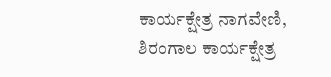ಕಾರ್ಯಕ್ಷೇತ್ರ ನಾಗವೇಣಿ, ಶಿರಂಗಾಲ ಕಾರ್ಯಕ್ಷೇತ್ರ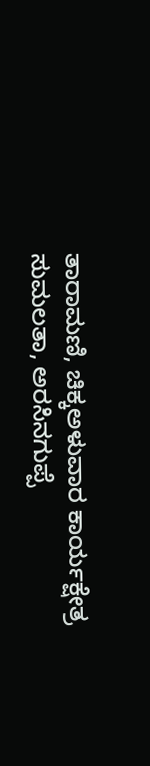ತಾರಾಮಣಿ, ಚಿಕ್ಕಅಳುವಾರ ಕಾರ್ಯಕ್ಷೇತ್ರ ಸುಮಲತಾ, ಅರಸಿನಗುಪ್ಪೆ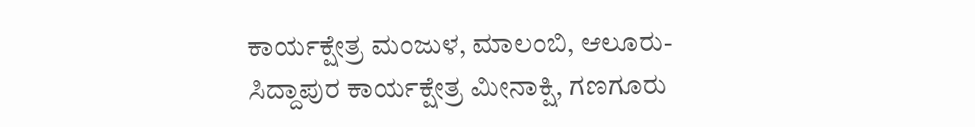ಕಾರ್ಯಕ್ಷೇತ್ರ ಮಂಜುಳ, ಮಾಲಂಬಿ, ಆಲೂರು-ಸಿದ್ದಾಪುರ ಕಾರ್ಯಕ್ಷೇತ್ರ ಮೀನಾಕ್ಷಿ, ಗಣಗೂರು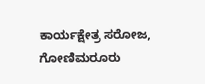ಕಾರ್ಯಕ್ಷೇತ್ರ ಸರೋಜ, ಗೋಣಿಮರೂರು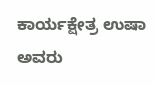ಕಾರ್ಯಕ್ಷೇತ್ರ ಉಷಾ ಅವರು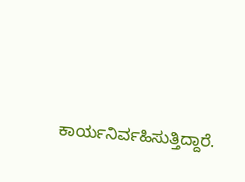ಕಾರ್ಯನಿರ್ವಹಿಸುತ್ತಿದ್ದಾರೆ.